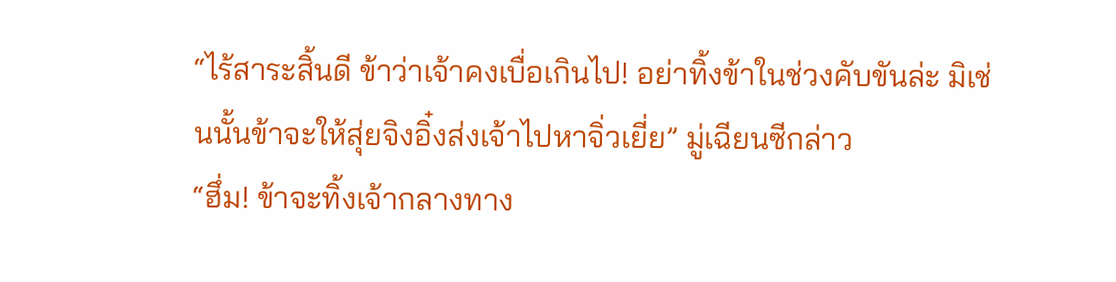“ไร้สาระสิ้นดี ข้าว่าเจ้าคงเบื่อเกินไป! อย่าทิ้งข้าในช่วงคับขันล่ะ มิเช่นนั้นข้าจะให้สุ่ยจิงอิ๋งส่งเจ้าไปหาจิ่วเยี่ย” มู่เฉียนซีกล่าว
“ฮึ่ม! ข้าจะทิ้งเจ้ากลางทาง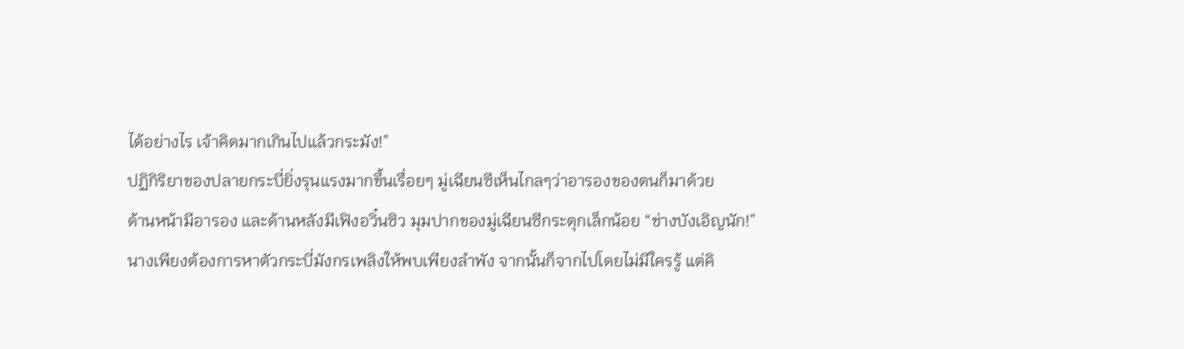ได้อย่างไร เจ้าคิดมากเกินไปแล้วกระมัง!”
ปฏิกิริยาของปลายกระบี่ยิ่งรุนแรงมากขึ้นเรื่อยๆ มู่เฉียนซีเห็นไกลๆว่าอารองของตนก็มาด้วย
ด้านหน้ามีอารอง และด้านหลังมีเฟิงอวิ๋นซิว มุมปากของมู่เฉียนซีกระตุกเล็กน้อย “ช่างบังเอิญนัก!”
นางเพียงต้องการหาตัวกระบี่มังกรเพลิงให้พบเพียงลำพัง จากนั้นก็จากไปโดยไม่มีใครรู้ แต่คิ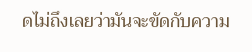ดไม่ถึงเลยว่ามันจะขัดกับความ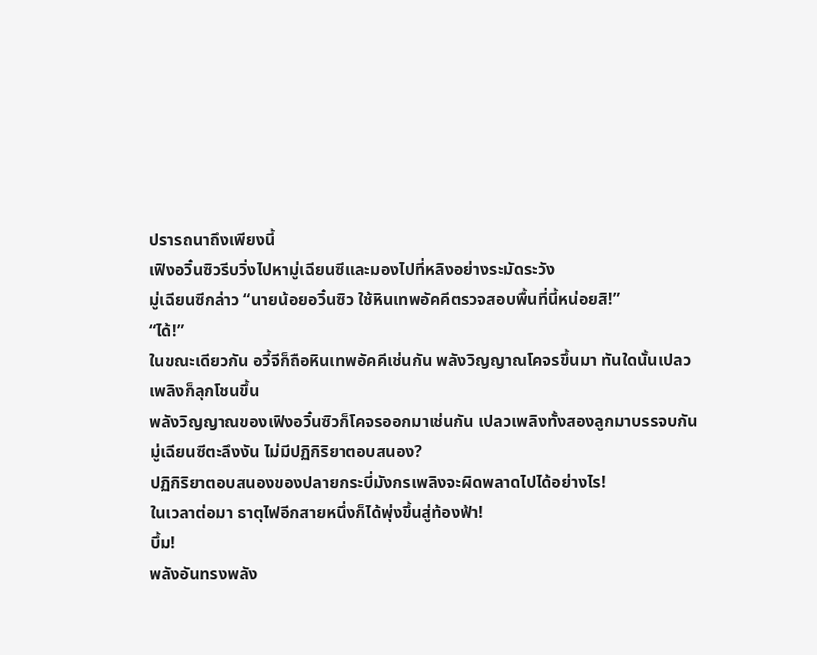ปรารถนาถึงเพียงนี้
เฟิงอวิ๋นซิวรีบวิ่งไปหามู่เฉียนซีและมองไปที่หลิงอย่างระมัดระวัง
มู่เฉียนซีกล่าว “นายน้อยอวิ๋นซิว ใช้หินเทพอัคคีตรวจสอบพื้นที่นี้หน่อยสิ!”
“ได้!”
ในขณะเดียวกัน อวี้จีก็ถือหินเทพอัคคีเช่นกัน พลังวิญญาณโคจรขึ้นมา ทันใดนั้นเปลวเพลิงก็ลุกโชนขึ้น
พลังวิญญาณของเฟิงอวิ๋นซิวก็โคจรออกมาเช่นกัน เปลวเพลิงทั้งสองลูกมาบรรจบกัน
มู่เฉียนซีตะลึงงัน ไม่มีปฏิกิริยาตอบสนอง?
ปฏิกิริยาตอบสนองของปลายกระบี่มังกรเพลิงจะผิดพลาดไปได้อย่างไร!
ในเวลาต่อมา ธาตุไฟอีกสายหนึ่งก็ได้พุ่งขึ้นสู่ท้องฟ้า!
บึ้ม!
พลังอันทรงพลัง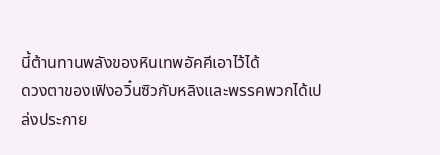นี้ต้านทานพลังของหินเทพอัคคีเอาไว้ได้
ดวงตาของเฟิงอวิ๋นซิวกับหลิงและพรรคพวกได้เปล่งประกาย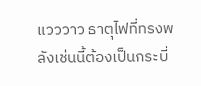แวววาว ธาตุไฟที่ทรงพลังเช่นนี้ต้องเป็นกระบี่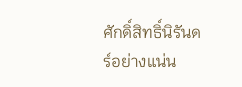ศักดิ์สิทธิ์นิรันดร์อย่างแน่น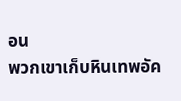อน
พวกเขาเก็บหินเทพอัค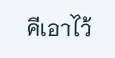คีเอาไว้